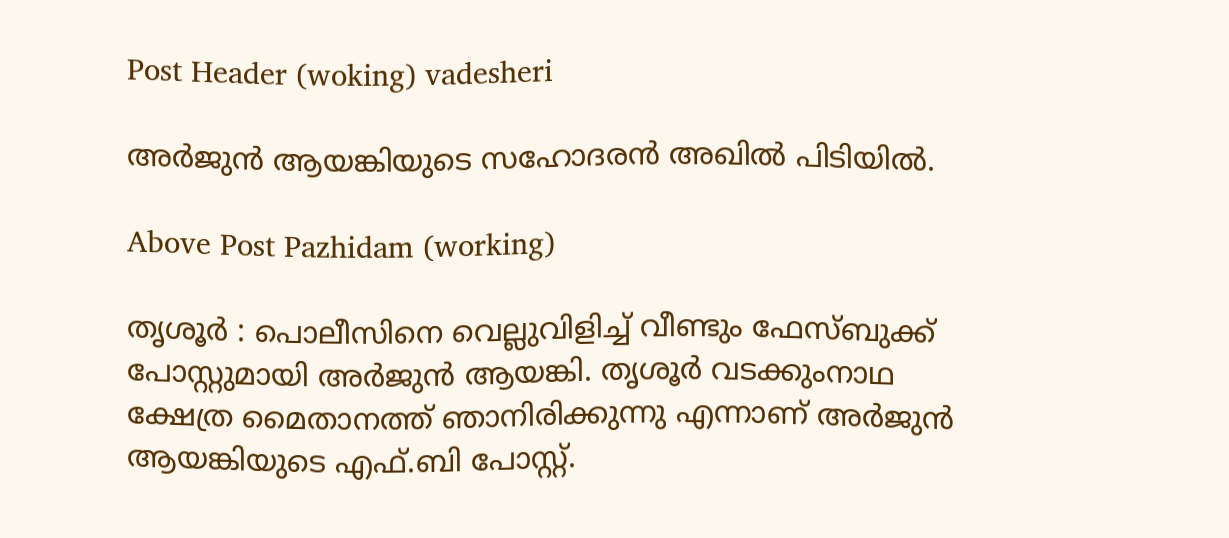Post Header (woking) vadesheri

അർജുൻ ആയങ്കിയുടെ സഹോദരൻ അഖിൽ പിടിയിൽ.

Above Post Pazhidam (working)

തൃശൂർ : പൊലീസിനെ വെല്ലുവിളിച്ച് വീണ്ടും ഫേസ്ബുക്ക് പോസ്റ്റുമായി അർജുൻ ആയങ്കി. തൃശൂർ വടക്കുംനാഥ ക്ഷേത്ര മൈതാനത്ത് ഞാനിരിക്കുന്നു എന്നാണ് അർജുൻ ആയങ്കിയുടെ എഫ്.ബി പോസ്റ്റ്.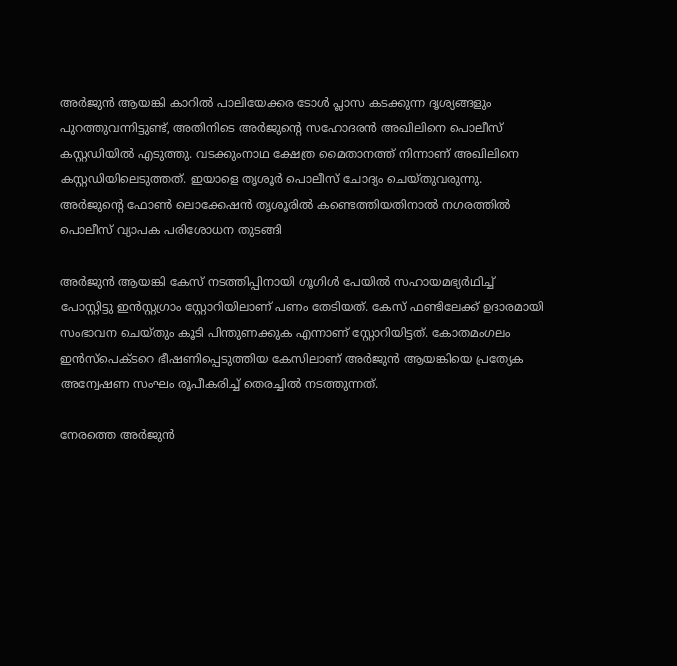അർജുൻ ആയങ്കി കാറിൽ പാലിയേക്കര ടോൾ പ്ലാസ കടക്കുന്ന ദൃശ്യങ്ങളും പുറത്തുവന്നിട്ടുണ്ട്, അതിനിടെ അർജുൻ്റെ സഹോദരൻ അഖിലിനെ പൊലീസ് കസ്റ്റഡിയിൽ എടുത്തു. വടക്കുംനാഥ ക്ഷേത്ര മൈതാനത്ത് നിന്നാണ് അഖിലിനെ കസ്റ്റഡിയിലെടുത്തത്. ഇയാളെ തൃശൂർ പൊലീസ് ചോദ്യം ചെയ്തുവരുന്നു. അർജുൻ്റെ ഫോൺ ലൊക്കേഷൻ തൃശൂരിൽ കണ്ടെത്തിയതിനാൽ നഗരത്തിൽ പൊലീസ് വ്യാപക പരിശോധന തുടങ്ങി

അർജുൻ ആയങ്കി കേസ് നടത്തിപ്പിനായി ഗൂഗിൾ പേയിൽ സഹായമഭ്യർഥിച്ച് പോസ്റ്റിട്ടു ഇൻസ്റ്റഗ്രാം സ്റ്റോറിയിലാണ് പണം തേടിയത്. കേസ് ഫണ്ടിലേക്ക് ഉദാരമായി സംഭാവന ചെയ്തും കൂടി പിന്തുണക്കുക എന്നാണ് സ്റ്റോറിയിട്ടത്. കോതമംഗലം ഇൻസ്പെക്ടറെ ഭീഷണിപ്പെടുത്തിയ കേസിലാണ് അർജുൻ ആയങ്കിയെ പ്രത്യേക അന്വേഷണ സംഘം രൂപീകരിച്ച് തെരച്ചിൽ നടത്തുന്നത്.

നേരത്തെ അർജുൻ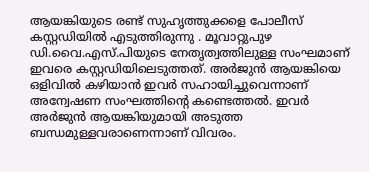ആയങ്കിയുടെ രണ്ട് സുഹൃത്തുക്കളെ പോലീസ് കസ്റ്റഡിയിൽ എടുത്തിരുന്നു . മൂവാറ്റുപുഴ ഡി.വൈ.എസ്.പിയുടെ നേതൃത്വത്തിലുള്ള സംഘമാണ് ഇവരെ കസ്റ്റഡിയിലെടുത്തത്. അർജുൻ ആയങ്കിയെ ഒളിവിൽ കഴിയാൻ ഇവർ സഹായിച്ചുവെന്നാണ് അന്വേഷണ സംഘത്തിന്റെ കണ്ടെത്തൽ. ഇവർ അർജുൻ ആയങ്കിയുമായി അടുത്ത ബന്ധമുള്ളവരാണെന്നാണ് വിവരം.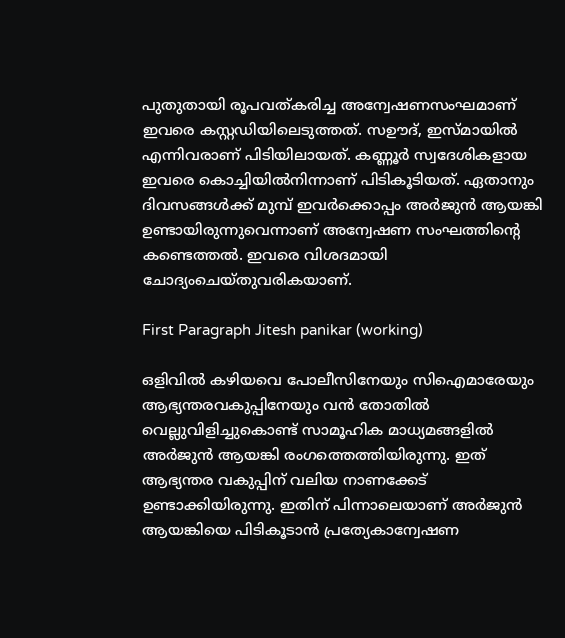പുതുതായി രൂപവത്കരിച്ച അന്വേഷണസംഘമാണ് ഇവരെ കസ്റ്റഡിയിലെടുത്തത്. സഊദ്, ഇസ്‌മായിൽ എന്നിവരാണ് പിടിയിലായത്. കണ്ണൂർ സ്വദേശികളായ ഇവരെ കൊച്ചിയിൽനിന്നാണ് പിടികൂടിയത്. ഏതാനും ദിവസങ്ങൾക്ക് മുമ്പ് ഇവർക്കൊപ്പം അർജുൻ ആയങ്കി ഉണ്ടായിരുന്നുവെന്നാണ് അന്വേഷണ സംഘത്തിൻ്റെ കണ്ടെത്തൽ. ഇവരെ വിശദമായി ചോദ്യംചെയ്‌തുവരികയാണ്.

First Paragraph Jitesh panikar (working)

ഒളിവിൽ കഴിയവെ പോലീസിനേയും സിഐമാരേയും ആഭ്യന്തരവകുപ്പിനേയും വൻ തോതിൽ വെല്ലുവിളിച്ചുകൊണ്ട് സാമൂഹിക മാധ്യമങ്ങളിൽ അർജുൻ ആയങ്കി രംഗത്തെത്തിയിരുന്നു. ഇത് ആഭ്യന്തര വകുപ്പിന് വലിയ നാണക്കേട് ഉണ്ടാക്കിയിരുന്നു. ഇതിന് പിന്നാലെയാണ് അർജുൻ ആയങ്കിയെ പിടികൂടാൻ പ്രത്യേകാന്വേഷണ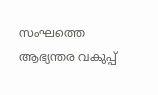സംഘത്തെ ആഭ്യന്തര വകുപ്പ്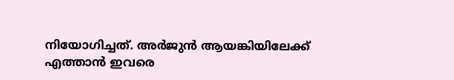നിയോഗിച്ചത്. അർജുൻ ആയങ്കിയിലേക്ക് എത്താൻ ഇവരെ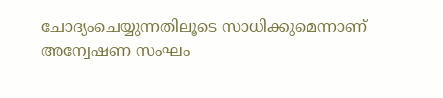ചോദ്യംചെയ്യുന്നതിലൂടെ സാധിക്കുമെന്നാണ് അന്വേഷണ സംഘം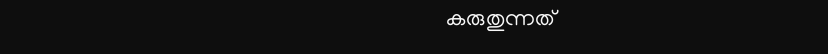കരുതുന്നത്